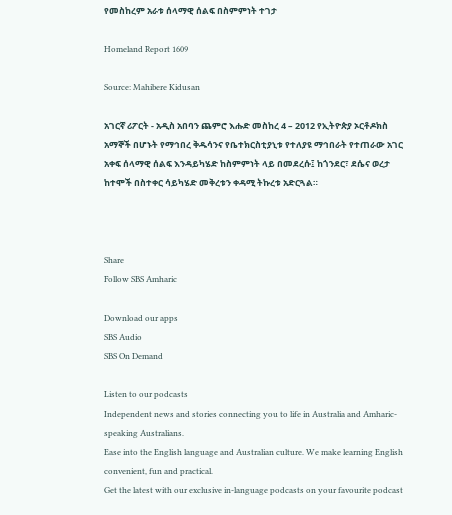የመስከረም አራቱ ሰላማዊ ሰልፍ በስምምነት ተገታ

Homeland Report 1609

Source: Mahibere Kidusan

አገርኛ ሪፖርት - አዲስ አበባን ጨምሮ እሑድ መስከረ 4 – 2012 የኢትዮጵያ ኦርቶዶክስ አማኞች በሆኑት የማኅበረ ቅዱሳንና የቤተክርስቲያኒቱ የተለያዩ ማኅበራት የተጠራው አገር አቀፍ ሰላማዊ ሰልፍ እንዳይካሄድ ከስምምነት ላይ በመደረሱ፤ ከጎንደር፣ ደሴና ወረታ ከተሞች በስተቀር ሳይካሄድ መቅረቱን ቀዳሚ ትኩረቱ አድርጓል።



Share
Follow SBS Amharic

Download our apps
SBS Audio
SBS On Demand

Listen to our podcasts
Independent news and stories connecting you to life in Australia and Amharic-speaking Australians.
Ease into the English language and Australian culture. We make learning English convenient, fun and practical.
Get the latest with our exclusive in-language podcasts on your favourite podcast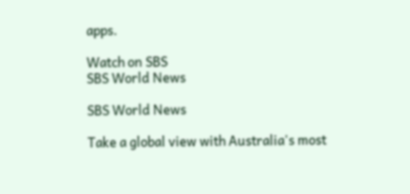apps.

Watch on SBS
SBS World News

SBS World News

Take a global view with Australia's most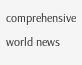comprehensive world news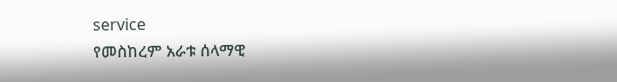service
የመስከረም አራቱ ሰላማዊ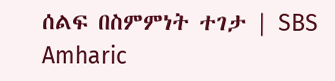ሰልፍ በስምምነት ተገታ | SBS Amharic